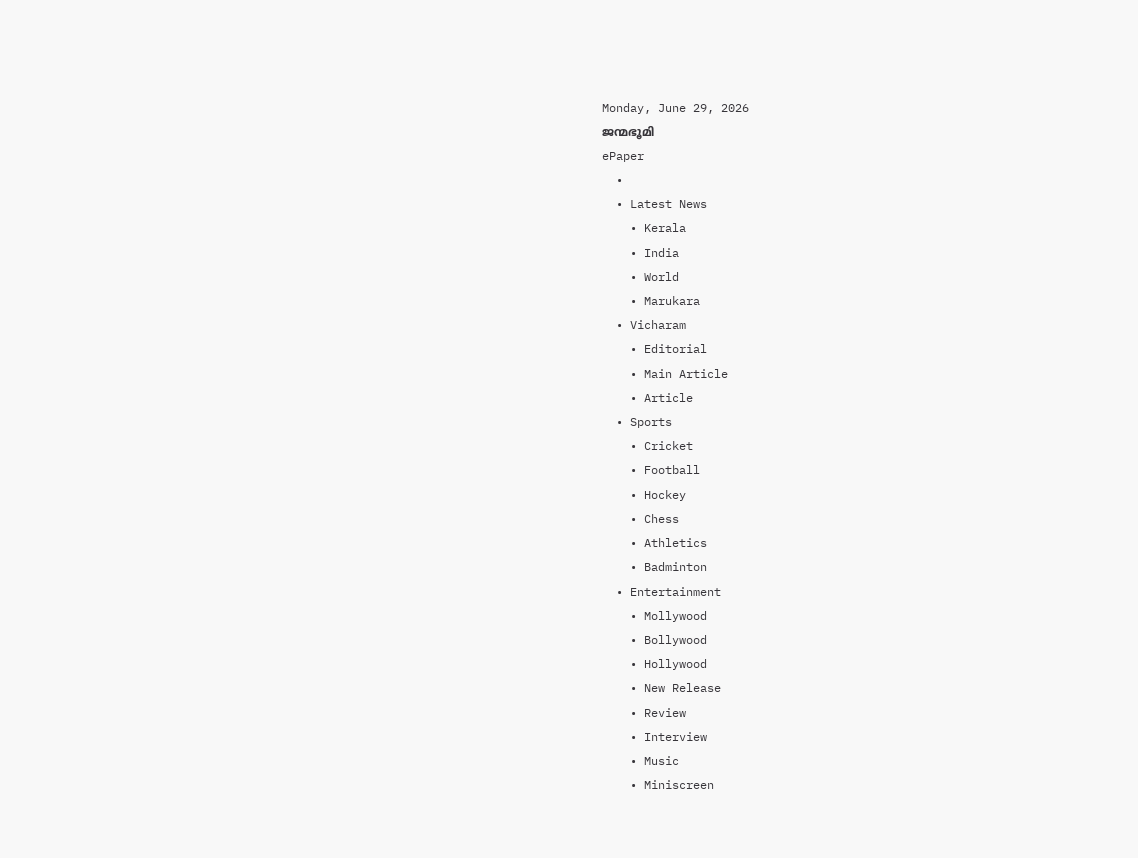Monday, June 29, 2026
ജന്മഭൂമി
ePaper
  •
  • Latest News
    • Kerala
    • India
    • World
    • Marukara
  • Vicharam
    • Editorial
    • Main Article
    • Article
  • Sports
    • Cricket
    • Football
    • Hockey
    • Chess
    • Athletics
    • Badminton
  • Entertainment
    • Mollywood
    • Bollywood
    • Hollywood
    • New Release
    • Review
    • Interview
    • Music
    • Miniscreen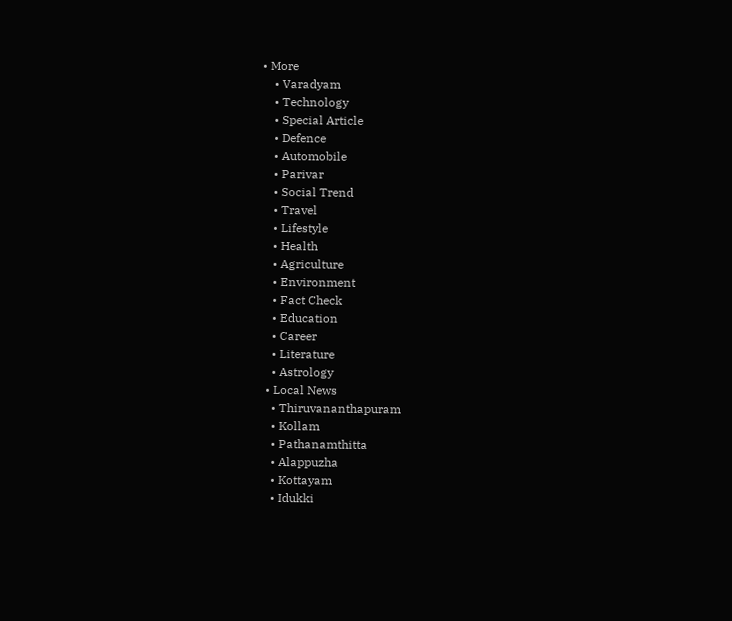• More
    • Varadyam
    • Technology
    • Special Article
    • Defence
    • Automobile
    • Parivar
    • Social Trend
    • Travel
    • Lifestyle
    • Health
    • Agriculture
    • Environment
    • Fact Check
    • Education
    • Career
    • Literature
    • Astrology
  • Local News
    • Thiruvananthapuram
    • Kollam
    • Pathanamthitta
    • Alappuzha
    • Kottayam
    • Idukki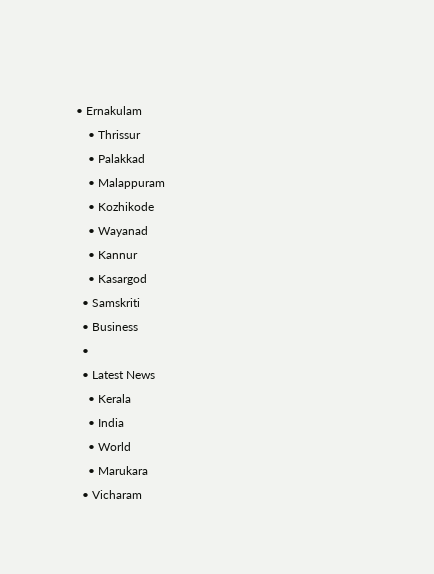• Ernakulam
    • Thrissur
    • Palakkad
    • Malappuram
    • Kozhikode
    • Wayanad
    • Kannur
    • Kasargod
  • Samskriti
  • Business
  •
  • Latest News
    • Kerala
    • India
    • World
    • Marukara
  • Vicharam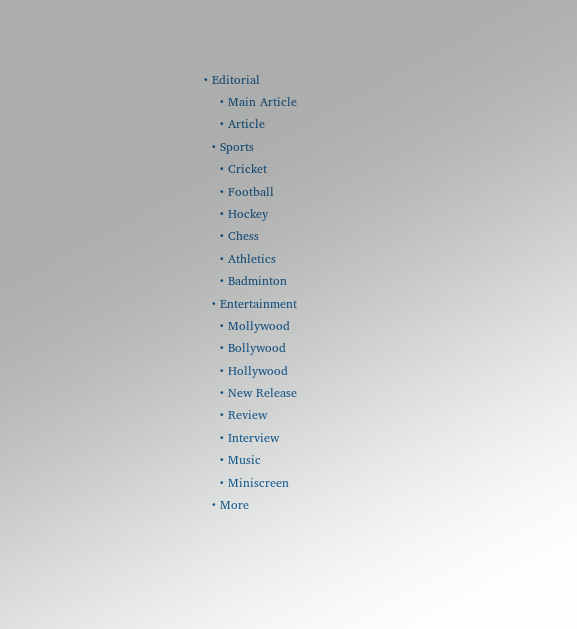• Editorial
    • Main Article
    • Article
  • Sports
    • Cricket
    • Football
    • Hockey
    • Chess
    • Athletics
    • Badminton
  • Entertainment
    • Mollywood
    • Bollywood
    • Hollywood
    • New Release
    • Review
    • Interview
    • Music
    • Miniscreen
  • More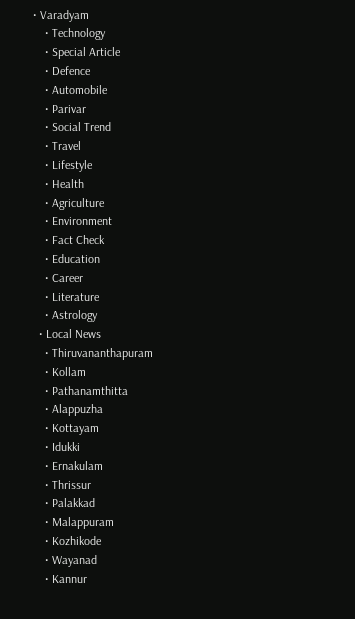• Varadyam
    • Technology
    • Special Article
    • Defence
    • Automobile
    • Parivar
    • Social Trend
    • Travel
    • Lifestyle
    • Health
    • Agriculture
    • Environment
    • Fact Check
    • Education
    • Career
    • Literature
    • Astrology
  • Local News
    • Thiruvananthapuram
    • Kollam
    • Pathanamthitta
    • Alappuzha
    • Kottayam
    • Idukki
    • Ernakulam
    • Thrissur
    • Palakkad
    • Malappuram
    • Kozhikode
    • Wayanad
    • Kannur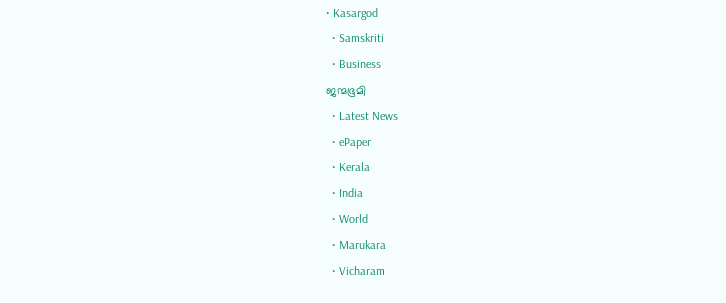• Kasargod
  • Samskriti
  • Business
ജന്മഭൂമി
  • Latest News
  • ePaper
  • Kerala
  • India
  • World
  • Marukara
  • Vicharam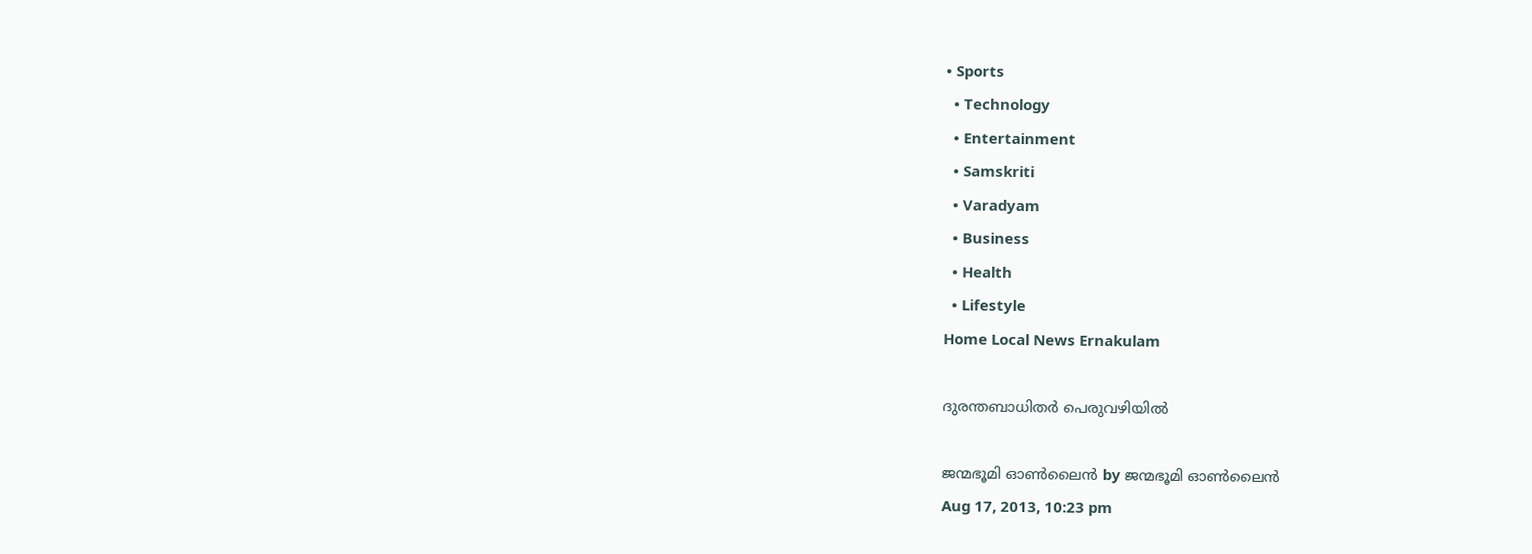• Sports
  • Technology
  • Entertainment
  • Samskriti
  • Varadyam
  • Business
  • Health
  • Lifestyle
Home Local News Ernakulam

ദുരന്തബാധിതര്‍ പെരുവഴിയില്‍

ജന്മഭൂമി ഓണ്‍ലൈന്‍ by ജന്മഭൂമി ഓണ്‍ലൈന്‍
Aug 17, 2013, 10:23 pm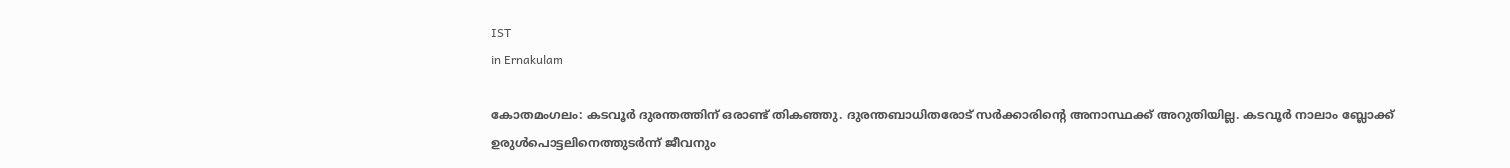IST
in Ernakulam

കോതമംഗലം: കടവൂര്‍ ദുരന്തത്തിന്‌ ഒരാണ്ട്‌ തികഞ്ഞു. ദുരന്തബാധിതരോട്‌ സര്‍ക്കാരിന്റെ അനാസ്ഥക്ക്‌ അറുതിയില്ല. കടവൂര്‍ നാലാം ബ്ലോക്ക്‌ ഉരുള്‍പൊട്ടലിനെത്തുടര്‍ന്ന്‌ ജീവനും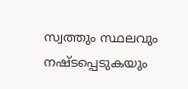സ്വത്തും സ്ഥലവും നഷ്ടപ്പെടുകയും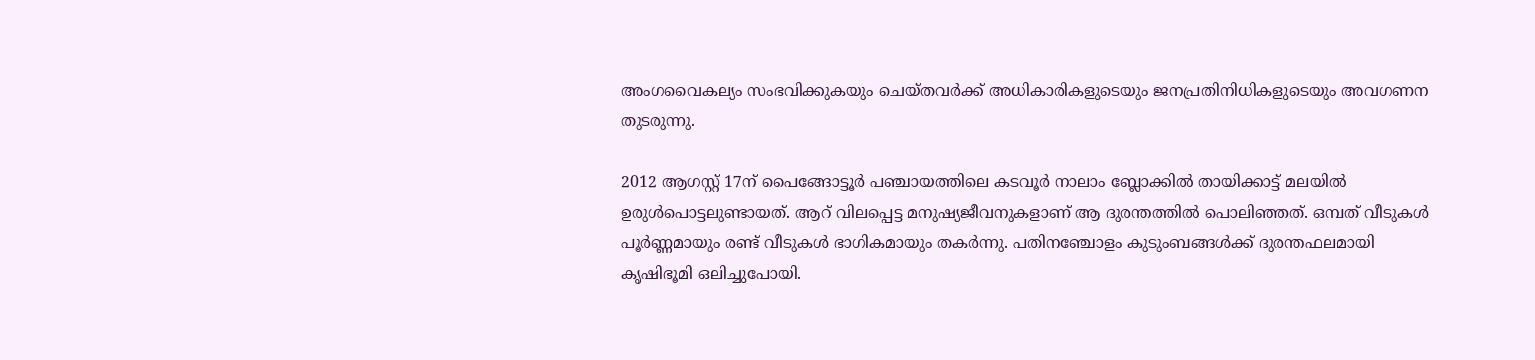അംഗവൈകല്യം സംഭവിക്കുകയും ചെയ്തവര്‍ക്ക്‌ അധികാരികളുടെയും ജനപ്രതിനിധികളുടെയും അവഗണന തുടരുന്നു.

2012 ആഗസ്റ്റ്‌ 17ന്‌ പൈങ്ങോട്ടൂര്‍ പഞ്ചായത്തിലെ കടവൂര്‍ നാലാം ബ്ലോക്കില്‍ തായിക്കാട്ട്‌ മലയില്‍ ഉരുള്‍പൊട്ടലുണ്ടായത്‌. ആറ്‌ വിലപ്പെട്ട മനുഷ്യജീവനുകളാണ്‌ ആ ദുരന്തത്തില്‍ പൊലിഞ്ഞത്‌. ഒമ്പത്‌ വീടുകള്‍ പൂര്‍ണ്ണമായും രണ്ട്‌ വീടുകള്‍ ഭാഗികമായും തകര്‍ന്നു. പതിനഞ്ചോളം കുടുംബങ്ങള്‍ക്ക്‌ ദുരന്തഫലമായി കൃഷിഭൂമി ഒലിച്ചുപോയി.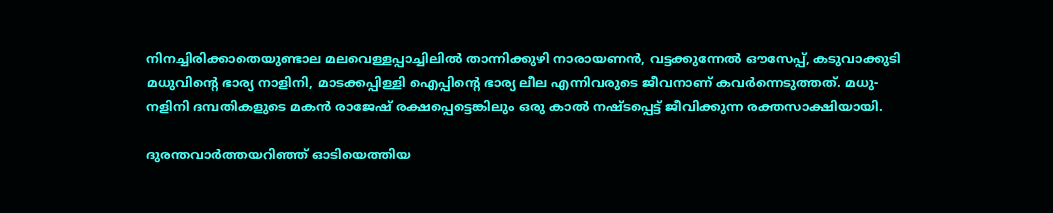നിനച്ചിരിക്കാതെയുണ്ടാല മലവെള്ളപ്പാച്ചിലില്‍ താന്നിക്കുഴി നാരായണന്‍, വട്ടക്കുന്നേല്‍ ഔസേപ്പ്‌, കടുവാക്കുടി മധുവിന്റെ ഭാര്യ നാളിനി, മാടക്കപ്പിള്ളി ഐപ്പിന്റെ ഭാര്യ ലീല എന്നിവരുടെ ജീവനാണ്‌ കവര്‍ന്നെടുത്തത്‌. മധു-നളിനി ദമ്പതികളുടെ മകന്‍ രാജേഷ്‌ രക്ഷപ്പെട്ടെങ്കിലും ഒരു കാല്‍ നഷ്ടപ്പെട്ട്‌ ജീവിക്കുന്ന രക്തസാക്ഷിയായി.

ദുരന്തവാര്‍ത്തയറിഞ്ഞ്‌ ഓടിയെത്തിയ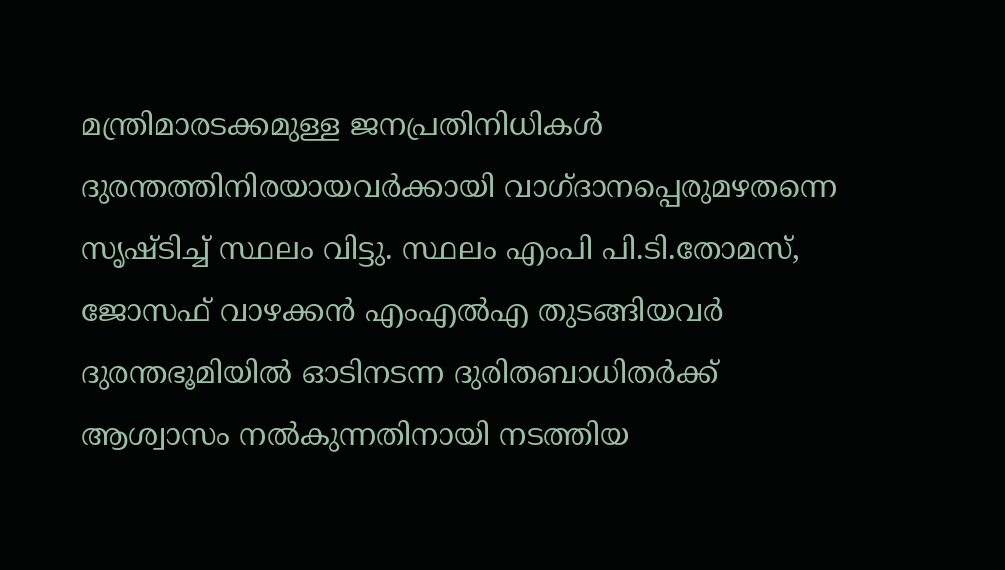മന്ത്രിമാരടക്കമുള്ള ജനപ്രതിനിധികള്‍ ദുരന്തത്തിനിരയായവര്‍ക്കായി വാഗ്ദാനപ്പെരുമഴതന്നെ സൃഷ്ടിച്ച്‌ സ്ഥലം വിട്ടു. സ്ഥലം എംപി പി.ടി.തോമസ്‌, ജോസഫ്‌ വാഴക്കന്‍ എംഎല്‍എ തുടങ്ങിയവര്‍ ദുരന്തഭൂമിയില്‍ ഓടിനടന്ന ദുരിതബാധിതര്‍ക്ക്‌ ആശ്വാസം നല്‍കുന്നതിനായി നടത്തിയ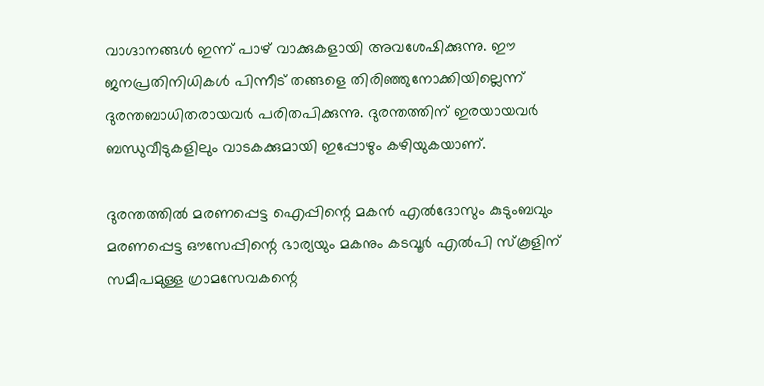വാഗ്ദാനങ്ങള്‍ ഇന്ന്‌ പാഴ്‌ വാക്കുകളായി അവശേഷിക്കുന്നു. ഈ ജനപ്രതിനിധികള്‍ പിന്നീട്‌ തങ്ങളെ തിരിഞ്ഞുനോക്കിയില്ലെന്ന്‌ ദുരന്തബാധിതരായവര്‍ പരിതപിക്കുന്നു. ദുരന്തത്തിന്‌ ഇരയായവര്‍ ബന്ധുവീടുകളിലും വാടകക്കുമായി ഇപ്പോഴും കഴിയുകയാണ്‌.

ദുരന്തത്തില്‍ മരണപ്പെട്ട ഐപ്പിന്റെ മകന്‍ എല്‍ദോസും കുടുംബവും മരണപ്പെട്ട ഔസേപ്പിന്റെ ഭാര്യയും മകനും കടവൂര്‍ എല്‍പി സ്കൂളിന്‌ സമീപമുള്ള ഗ്രാമസേവകന്റെ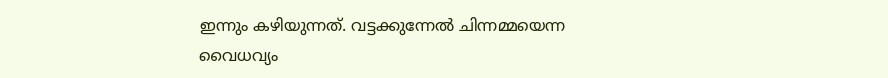ഇന്നും കഴിയുന്നത്‌. വട്ടക്കുന്നേല്‍ ചിന്നമ്മയെന്ന വൈധവ്യം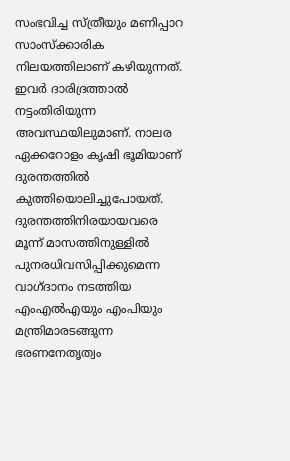സംഭവിച്ച സ്ത്രീയും മണിപ്പാറ സാംസ്ക്കാരിക നിലയത്തിലാണ്‌ കഴിയുന്നത്‌. ഇവര്‍ ദാരിദ്രത്താല്‍ നട്ടംതിരിയുന്ന അവസ്ഥയിലുമാണ്‌. നാലര ഏക്കറോളം കൃഷി ഭൂമിയാണ്‌ ദുരന്തത്തില്‍ കുത്തിയൊലിച്ചുപോയത്‌.
ദുരന്തത്തിനിരയായവരെ മൂന്ന്‌ മാസത്തിനുള്ളില്‍ പുനരധിവസിപ്പിക്കുമെന്ന വാഗ്ദാനം നടത്തിയ എംഎല്‍എയും എംപിയും മന്ത്രിമാരടങ്ങുന്ന ഭരണനേതൃത്വം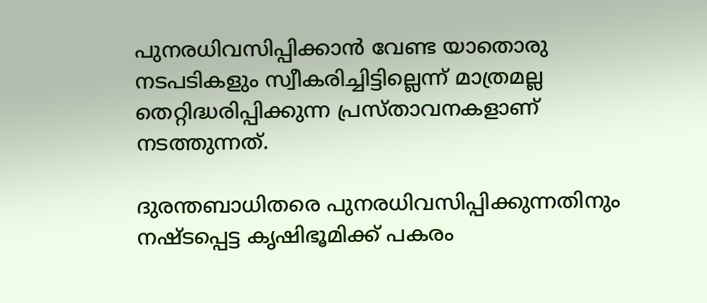പുനരധിവസിപ്പിക്കാന്‍ വേണ്ട യാതൊരു നടപടികളും സ്വീകരിച്ചിട്ടില്ലെന്ന്‌ മാത്രമല്ല തെറ്റിദ്ധരിപ്പിക്കുന്ന പ്രസ്താവനകളാണ്‌ നടത്തുന്നത്‌.

ദുരന്തബാധിതരെ പുനരധിവസിപ്പിക്കുന്നതിനും നഷ്ടപ്പെട്ട കൃഷിഭൂമിക്ക്‌ പകരം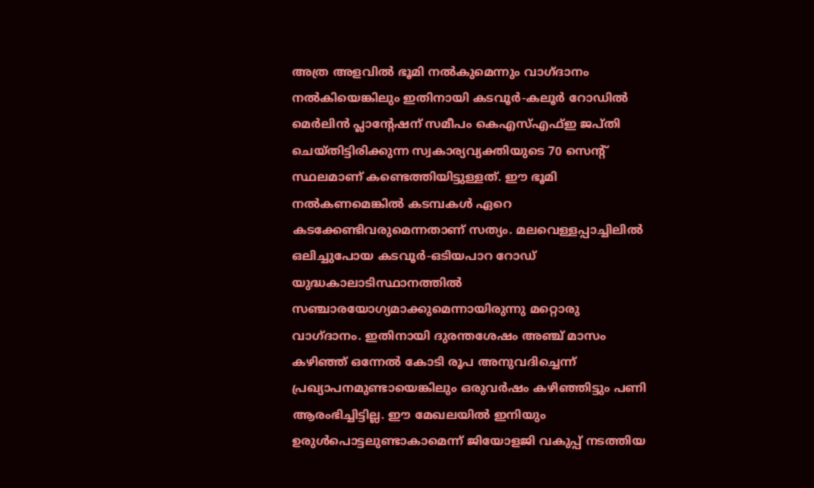അത്ര അളവില്‍ ഭൂമി നല്‍കുമെന്നും വാഗ്ദാനം നല്‍കിയെങ്കിലും ഇതിനായി കടവൂര്‍-കലൂര്‍ റോഡില്‍ മെര്‍ലിന്‍ പ്ലാന്റേഷന്‌ സമീപം കെഎസ്‌എഫ്‌ഇ ജപ്തി ചെയ്തിട്ടിരിക്കുന്ന സ്വകാര്യവ്യക്തിയുടെ 70 സെന്റ്‌ സ്ഥലമാണ്‌ കണ്ടെത്തിയിട്ടുള്ളത്‌. ഈ ഭൂമി നല്‍കണമെങ്കില്‍ കടമ്പകള്‍ ഏറെ കടക്കേണ്ടിവരുമെന്നതാണ്‌ സത്യം. മലവെള്ളപ്പാച്ചിലില്‍ ഒലിച്ചുപോയ കടവൂര്‍-ഒടിയപാറ റോഡ്‌ യുദ്ധകാലാടിസ്ഥാനത്തില്‍ സഞ്ചാരയോഗ്യമാക്കുമെന്നായിരുന്നു മറ്റൊരു വാഗ്ദാനം. ഇതിനായി ദുരന്തശേഷം അഞ്ച്‌ മാസം കഴിഞ്ഞ്‌ ഒന്നേല്‍ കോടി രൂപ അനുവദിച്ചെന്ന്‌ പ്രഖ്യാപനമുണ്ടായെങ്കിലും ഒരുവര്‍ഷം കഴിഞ്ഞിട്ടും പണി ആരംഭിച്ചിട്ടില്ല. ഈ മേഖലയില്‍ ഇനിയും ഉരുള്‍പൊട്ടലുണ്ടാകാമെന്ന്‌ ജിയോളജി വകുപ്പ്‌ നടത്തിയ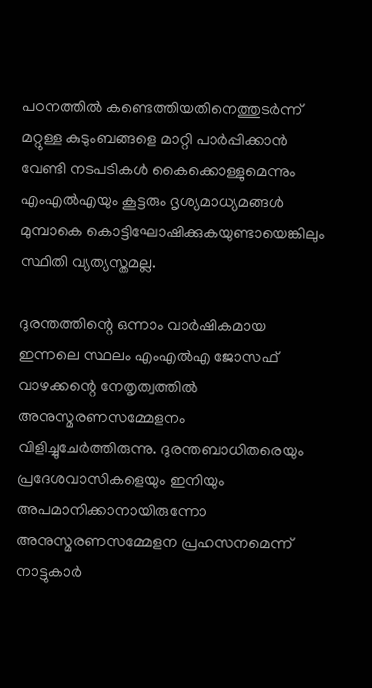പഠനത്തില്‍ കണ്ടെത്തിയതിനെത്തുടര്‍ന്ന്‌ മറ്റുള്ള കുടുംബങ്ങളെ മാറ്റി പാര്‍പ്പിക്കാന്‍ വേണ്ടി നടപടികള്‍ കൈക്കൊള്ളുമെന്നും എംഎല്‍എയും കൂട്ടരും ദൃശ്യമാധ്യമങ്ങള്‍ മുമ്പാകെ കൊട്ടിഘോഷിക്കുകയുണ്ടായെങ്കിലും സ്ഥിതി വ്യത്യസ്തമല്ല.

ദുരന്തത്തിന്റെ ഒന്നാം വാര്‍ഷികമായ ഇന്നലെ സ്ഥലം എംഎല്‍എ ജോസഫ്‌ വാഴക്കന്റെ നേതൃത്വത്തില്‍ അനുസ്മരണസമ്മേളനം വിളിച്ചുചേര്‍ത്തിരുന്നു. ദുരന്തബാധിതരെയും പ്രദേശവാസികളെയും ഇനിയും അപമാനിക്കാനായിരുന്നോ അനുസ്മരണസമ്മേളന പ്രഹസനമെന്ന്‌ നാട്ടുകാര്‍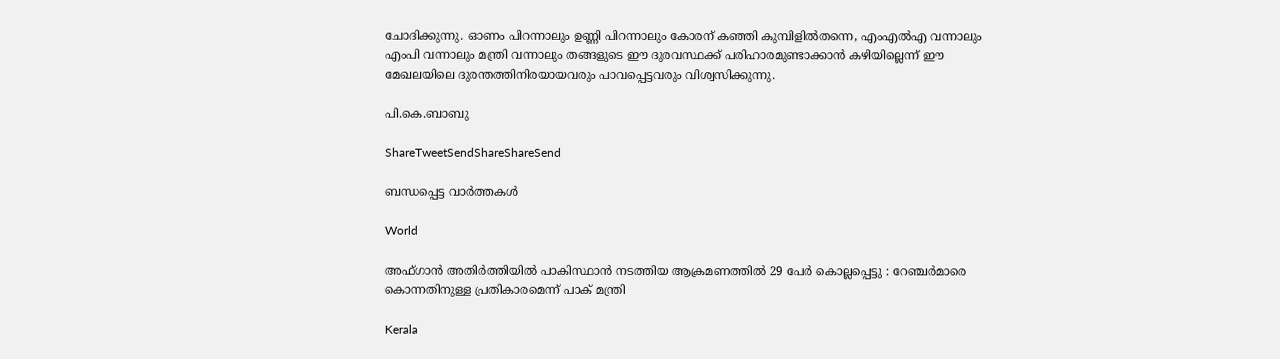ചോദിക്കുന്നു. ഓണം പിറന്നാലും ഉണ്ണി പിറന്നാലും കോരന്‌ കഞ്ഞി കുമ്പിളില്‍തന്നെ, എംഎല്‍എ വന്നാലും എംപി വന്നാലും മന്ത്രി വന്നാലും തങ്ങളുടെ ഈ ദുരവസ്ഥക്ക്‌ പരിഹാരമുണ്ടാക്കാന്‍ കഴിയില്ലെന്ന്‌ ഈ മേഖലയിലെ ദുരന്തത്തിനിരയായവരും പാവപ്പെട്ടവരും വിശ്വസിക്കുന്നു.

പി.കെ.ബാബു

ShareTweetSendShareShareSend

ബന്ധപ്പെട്ട വാര്‍ത്തകള്‍

World

അഫ്ഗാൻ അതിർത്തിയിൽ പാകിസ്ഥാൻ നടത്തിയ ആക്രമണത്തിൽ 29 പേർ കൊല്ലപ്പെട്ടു : റേഞ്ചർമാരെ കൊന്നതിനുള്ള പ്രതികാരമെന്ന് പാക് മന്ത്രി

Kerala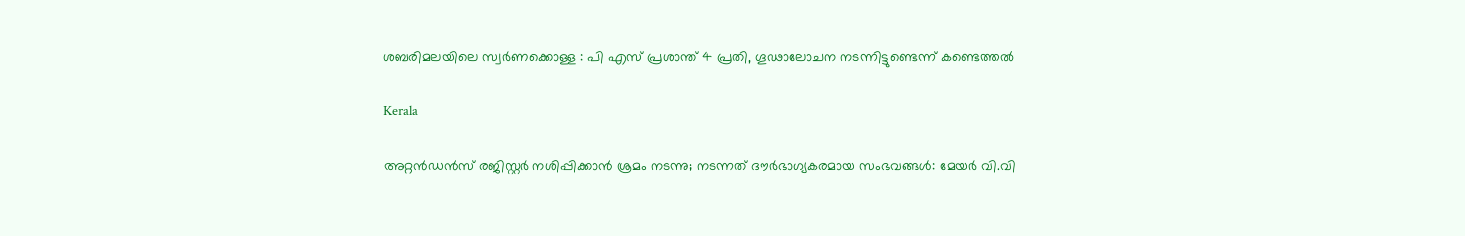ശബരിമലയിലെ സ്വര്‍ണക്കൊള്ള : പി എസ് പ്രശാന്ത് 4 പ്രതി, ഗൂഢാലോചന നടന്നിട്ടുണ്ടെന്ന് കണ്ടെത്തല്‍

Kerala

അറ്റൻഡൻസ് രജിസ്റ്റർ നശിപ്പിക്കാൻ ശ്രമം നടന്നു; നടന്നത് ദൗർഭാഗ്യകരമായ സംഭവങ്ങൾ: മേയർ വി.വി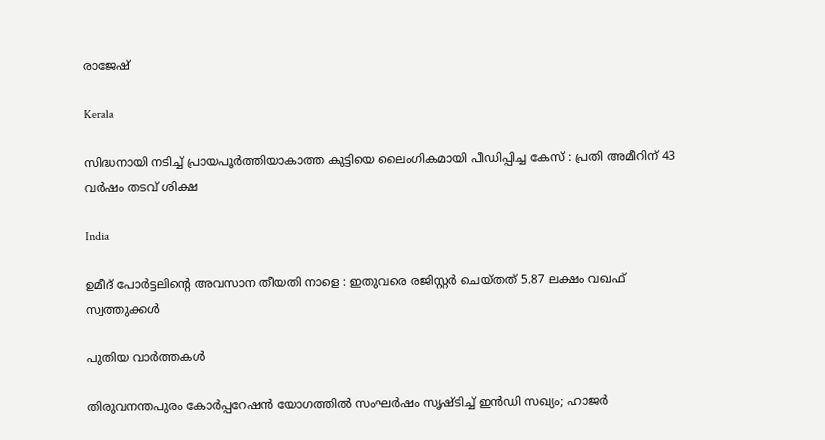രാജേഷ്

Kerala

സിദ്ധനായി നടിച്ച് പ്രായപൂർത്തിയാകാത്ത കുട്ടിയെ ലൈംഗികമായി പീഡിപ്പിച്ച കേസ് : പ്രതി അമീറിന് 43 വർഷം തടവ് ശിക്ഷ

India

ഉമീദ് പോർട്ടലിന്റെ അവസാന തീയതി നാളെ : ഇതുവരെ രജിസ്റ്റർ ചെയ്തത് 5.87 ലക്ഷം വഖഫ് സ്വത്തുക്കൾ

പുതിയ വാര്‍ത്തകള്‍

തിരുവനന്തപുരം കോർപ്പറേഷൻ യോഗത്തിൽ സംഘർഷം സൃഷ്ടിച്ച് ഇൻഡി സഖ്യം; ഹാജര്‍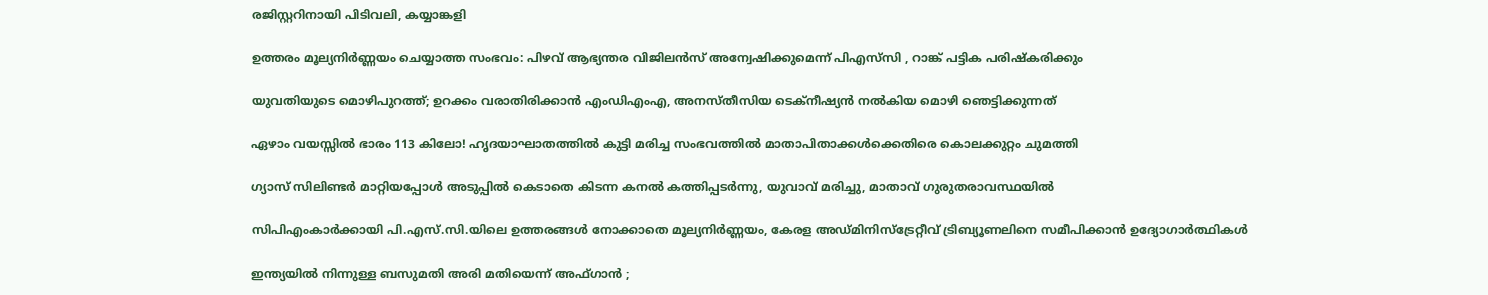രജിസ്റ്ററിനായി പിടിവലി, കയ്യാങ്കളി

ഉത്തരം മൂല്യനിർണ്ണയം ചെയ്യാത്ത സംഭവം: പിഴവ് ആഭ്യന്തര വിജിലൻസ് അന്വേഷിക്കുമെന്ന് പിഎസ്‌സി , റാങ്ക് പട്ടിക പരിഷ്‌കരിക്കും

യുവതിയുടെ മൊഴിപുറത്ത്; ഉറക്കം വരാതിരിക്കാന്‍ എംഡിഎംഎ, അനസ്തീസിയ ടെക്നീഷ്യന്‍ നൽകിയ മൊഴി ഞെട്ടിക്കുന്നത്

ഏഴാം വയസ്സിൽ ഭാരം 113 കിലോ! ഹൃദയാഘാതത്തിൽ കുട്ടി മരിച്ച സംഭവത്തിൽ മാതാപിതാക്കൾക്കെതിരെ കൊലക്കുറ്റം ചുമത്തി

ഗ്യാസ് സിലിണ്ടർ മാറ്റിയപ്പോൾ അടുപ്പിൽ കെടാതെ കിടന്ന കനൽ കത്തിപ്പടർന്നു, യുവാവ് മരിച്ചു, മാതാവ് ഗുരുതരാവസ്ഥയിൽ

സിപിഎംകാർക്കായി പി.എസ്.സി.യിലെ ഉത്തരങ്ങൾ നോക്കാതെ മൂല്യനിര്‍ണ്ണയം, കേരള അഡ്മിനിസ്ട്രേറ്റീവ് ട്രിബ്യൂണലിനെ സമീപിക്കാൻ ഉദ്യോഗാർത്ഥികൾ

ഇന്ത്യയിൽ നിന്നുള്ള ബസുമതി അരി മതിയെന്ന് അഫ്ഗാൻ ;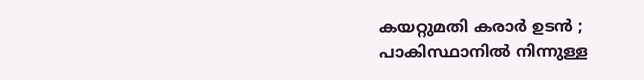കയറ്റുമതി കരാർ ഉടൻ ; പാകിസ്ഥാനിൽ നിന്നുള്ള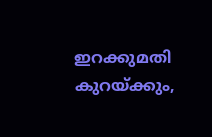ഇറക്കുമതി കുറയ്‌ക്കും,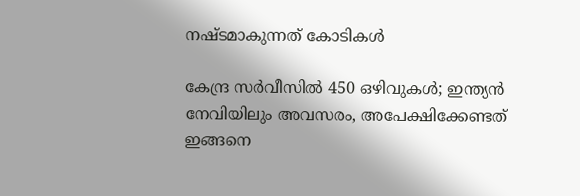നഷ്ടമാകുന്നത് കോടികൾ

കേന്ദ്ര സർവീസിൽ 450 ഒഴിവുകൾ; ഇന്ത്യൻ നേവിയിലും അവസരം, അപേക്ഷിക്കേണ്ടത് ഇങ്ങനെ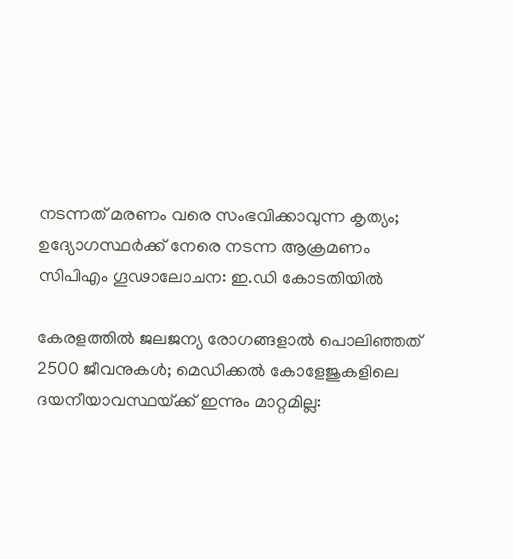നടന്നത് മരണം വരെ സംഭവിക്കാവുന്ന കൃത്യം; ഉദ്യോഗസ്ഥർക്ക് നേരെ നടന്ന ആക്രമണം സിപിഎം ഗൂഢാലോചന: ഇ.ഡി കോടതിയിൽ

കേരളത്തിൽ ജലജന്യ രോഗങ്ങളാൽ പൊലിഞ്ഞത് 2500 ജീവനുകൾ; മെഡിക്കൽ കോളേജുകളിലെ ദയനീയാവസ്ഥയ്‌ക്ക് ഇന്നും മാറ്റമില്ല: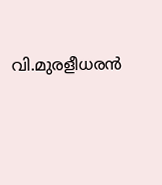വി.മുരളീധരൻ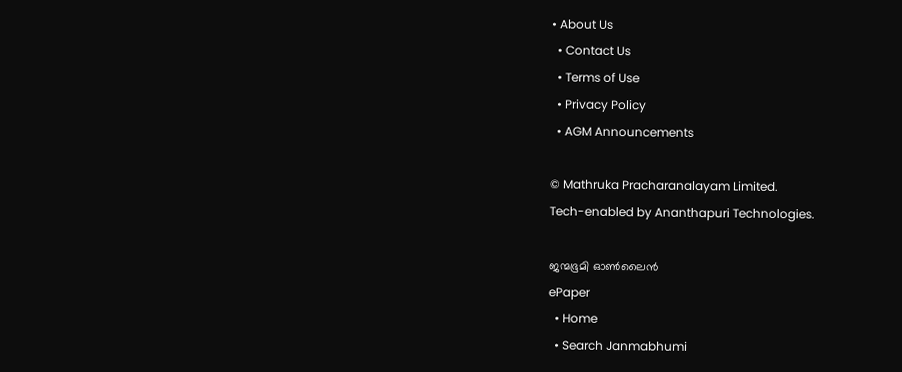• About Us
  • Contact Us
  • Terms of Use
  • Privacy Policy
  • AGM Announcements

© Mathruka Pracharanalayam Limited.
Tech-enabled by Ananthapuri Technologies.

ജന്മഭൂമി ഓണ്‍ലൈന്‍
ePaper
  • Home
  • Search Janmabhumi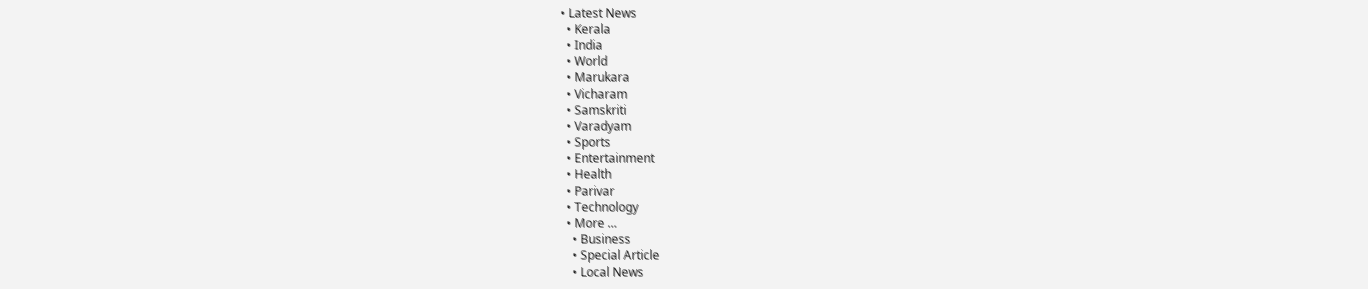• Latest News
  • Kerala
  • India
  • World
  • Marukara
  • Vicharam
  • Samskriti
  • Varadyam
  • Sports
  • Entertainment
  • Health
  • Parivar
  • Technology
  • More …
    • Business
    • Special Article
    • Local News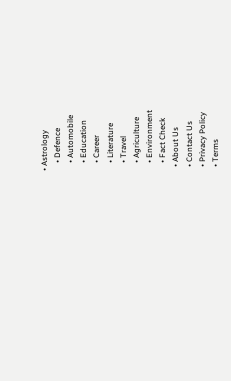• Astrology
    • Defence
    • Automobile
    • Education
    • Career
    • Literature
    • Travel
    • Agriculture
    • Environment
    • Fact Check
  • About Us
  • Contact Us
  • Privacy Policy
  • Terms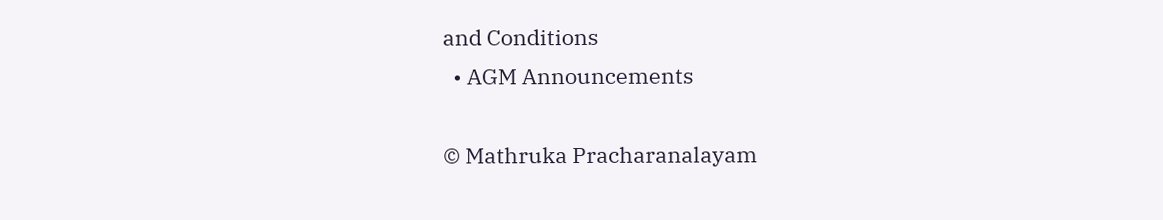and Conditions
  • AGM Announcements

© Mathruka Pracharanalayam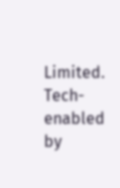Limited.
Tech-enabled by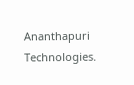Ananthapuri Technologies.